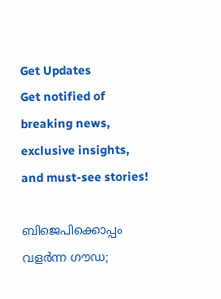Get Updates
Get notified of breaking news, exclusive insights, and must-see stories!

ബിജെപിക്കൊപ്പം വളര്‍ന്ന ഗൗഡ;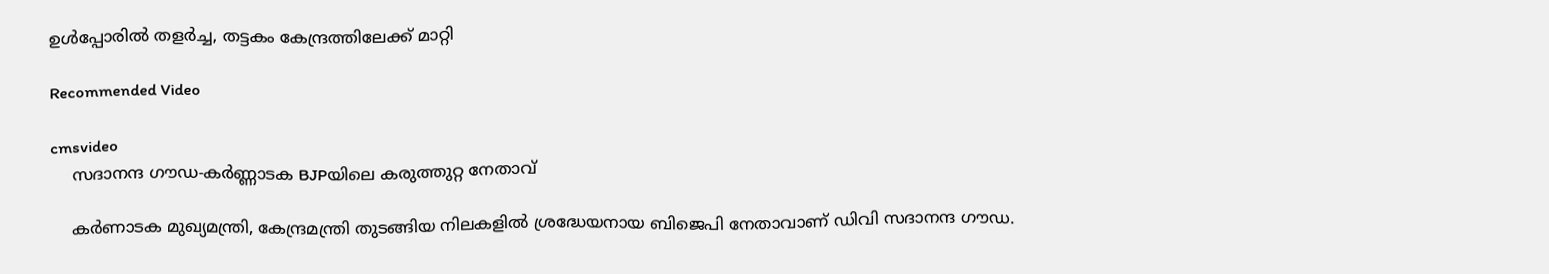ഉള്‍പ്പോരില്‍ തളര്‍ച്ച, തട്ടകം കേന്ദ്രത്തിലേക്ക് മാറ്റി

Recommended Video

cmsvideo
    സദാനന്ദ ഗൗഡ-കർണ്ണാടക BJPയിലെ കരുത്തുറ്റ നേതാവ്

    കര്‍ണാടക മുഖ്യമന്ത്രി, കേന്ദ്രമന്ത്രി തുടങ്ങിയ നിലകളില്‍ ശ്രദ്ധേയനായ ബിജെപി നേതാവാണ് ഡിവി സദാനന്ദ ഗൗഡ.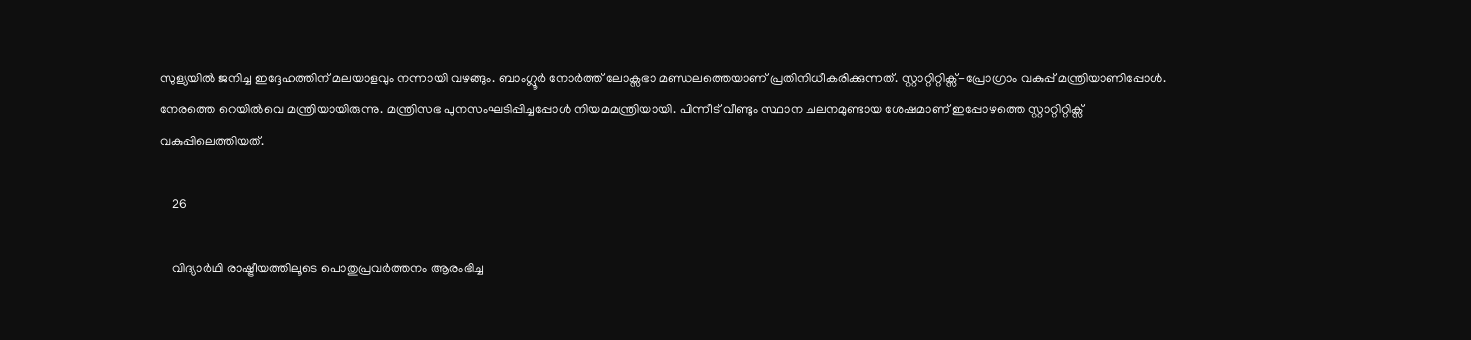സുള്യയില്‍ ജനിച്ച ഇദ്ദേഹത്തിന് മലയാളവും നന്നായി വഴങ്ങും. ബാംഗ്ലൂര്‍ നോര്‍ത്ത് ലോക്സഭാ മണ്ഡലത്തെയാണ് പ്രതിനിധീകരിക്കുന്നത്. സ്റ്റാറ്റിറ്റിക്സ്-പ്രോഗ്രാം വകുപ്പ് മന്ത്രിയാണിപ്പോള്‍. നേരത്തെ റെയില്‍വെ മന്ത്രിയായിരുന്നു. മന്ത്രിസഭ പുനസംഘടിപ്പിച്ചപ്പോള്‍ നിയമമന്ത്രിയായി. പിന്നീട് വീണ്ടും സ്ഥാന ചലനമുണ്ടായ ശേഷമാണ് ഇപ്പോഴത്തെ സ്റ്റാറ്റിറ്റിക്സ് വകുപ്പിലെത്തിയത്.

    26

    വിദ്യാര്‍ഥി രാഷ്ട്രീയത്തിലൂടെ പൊതുപ്രവര്‍ത്തനം ആരംഭിച്ച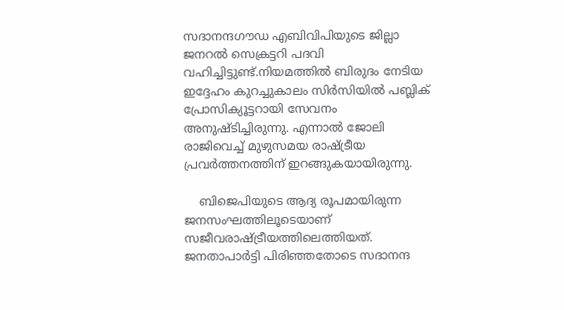സദാനന്ദഗൗഡ എബിവിപിയുടെ ജില്ലാ ജനറല്‍ സെക്രട്ടറി പദവി വഹിച്ചിട്ടുണ്ട്.നിയമത്തില്‍ ബിരുദം നേടിയ ഇദ്ദേഹം കുറച്ചുകാലം സിര്‍സിയില്‍ പബ്ലിക് പ്രോസിക്യൂട്ടറായി സേവനം അനുഷ്ടിച്ചിരുന്നു. എന്നാല്‍ ജോലി രാജിവെച്ച് മുഴുസമയ രാഷ്ട്രീയ പ്രവര്‍ത്തനത്തിന് ഇറങ്ങുകയായിരുന്നു.

    ബിജെപിയുടെ ആദ്യ രൂപമായിരുന്ന ജനസംഘത്തിലൂടെയാണ് സജീവരാഷ്ട്രീയത്തിലെത്തിയത്. ജനതാപാര്‍ട്ടി പിരിഞ്ഞതോടെ സദാനന്ദ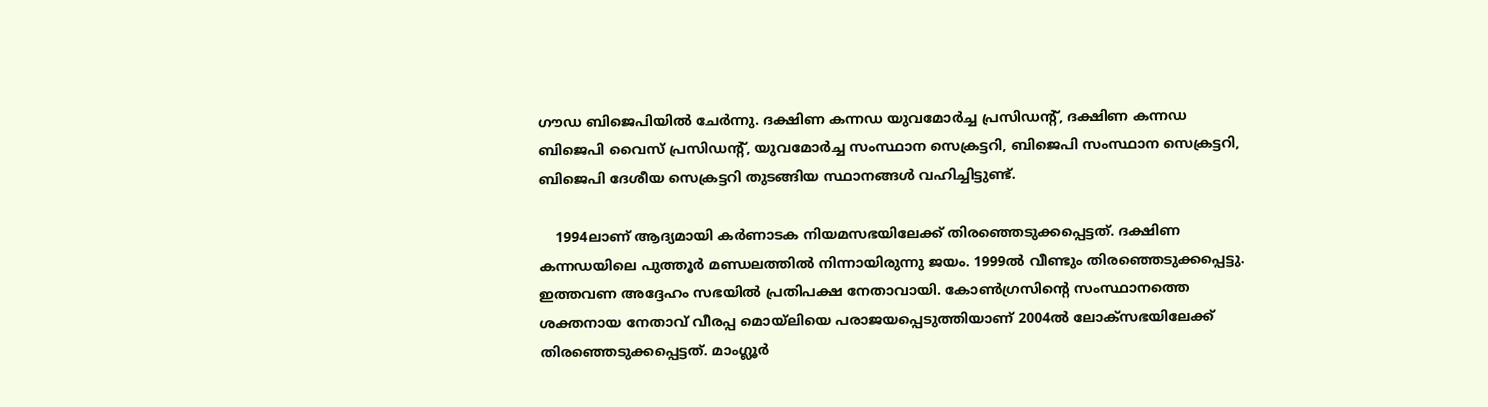ഗൗഡ ബിജെപിയില്‍ ചേര്‍ന്നു. ദക്ഷിണ കന്നഡ യുവമോര്‍ച്ച പ്രസിഡന്റ്, ദക്ഷിണ കന്നഡ ബിജെപി വൈസ് പ്രസിഡന്റ്, യുവമോര്‍ച്ച സംസ്ഥാന സെക്രട്ടറി, ബിജെപി സംസ്ഥാന സെക്രട്ടറി, ബിജെപി ദേശീയ സെക്രട്ടറി തുടങ്ങിയ സ്ഥാനങ്ങള്‍ വഹിച്ചിട്ടുണ്ട്.

    1994ലാണ് ആദ്യമായി കര്‍ണാടക നിയമസഭയിലേക്ക് തിരഞ്ഞെടുക്കപ്പെട്ടത്. ദക്ഷിണ കന്നഡയിലെ പുത്തൂര്‍ മണ്ഡലത്തില്‍ നിന്നായിരുന്നു ജയം. 1999ല്‍ വീണ്ടും തിരഞ്ഞെടുക്കപ്പെട്ടു. ഇത്തവണ അദ്ദേഹം സഭയില്‍ പ്രതിപക്ഷ നേതാവായി. കോണ്‍ഗ്രസിന്റെ സംസ്ഥാനത്തെ ശക്തനായ നേതാവ് വീരപ്പ മൊയ്ലിയെ പരാജയപ്പെടുത്തിയാണ് 2004ല്‍ ലോക്സഭയിലേക്ക് തിരഞ്ഞെടുക്കപ്പെട്ടത്. മാംഗ്ലൂര്‍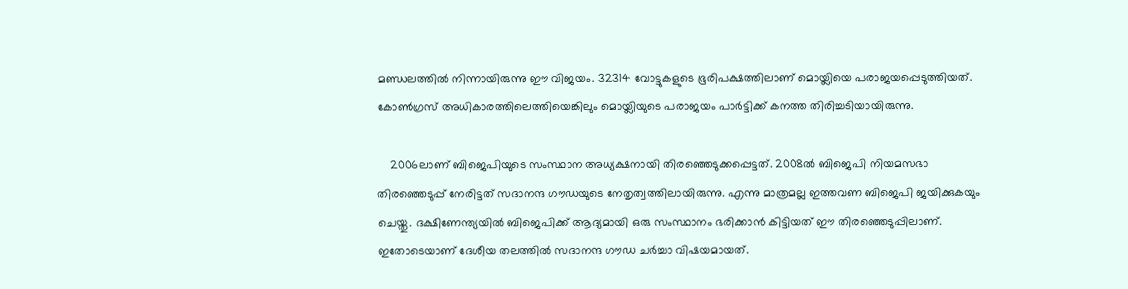മണ്ഡലത്തില്‍ നിന്നായിരുന്നു ഈ വിജയം. 32314 വോട്ടുകളുടെ ഭൂരിപക്ഷത്തിലാണ് മൊയ്ലിയെ പരാജയപ്പെടുത്തിയത്. കോണ്‍ഗ്രസ് അധികാരത്തിലെത്തിയെങ്കിലും മൊയ്ലിയുടെ പരാജയം പാര്‍ട്ടിക്ക് കനത്ത തിരിച്ചടിയായിരുന്നു.

    2006ലാണ് ബിജെപിയുടെ സംസ്ഥാന അധ്യക്ഷനായി തിരഞ്ഞെടുക്കപ്പെട്ടത്. 2008ല്‍ ബിജെപി നിയമസഭാ തിരഞ്ഞെടുപ്പ് നേരിട്ടത് സദാനന്ദ ഗൗഡയുടെ നേതൃത്വത്തിലായിരുന്നു. എന്നു മാത്രമല്ല ഇത്തവണ ബിജെപി ജയിക്കുകയും ചെയ്തു. ദക്ഷിണേന്ത്യയില്‍ ബിജെപിക്ക് ആദ്യമായി ഒരു സംസ്ഥാനം ഭരിക്കാന്‍ കിട്ടിയത് ഈ തിരഞ്ഞെടുപ്പിലാണ്. ഇതോടെയാണ് ദേശീയ തലത്തില്‍ സദാനന്ദ ഗൗഡ ചര്‍ച്ചാ വിഷയമായത്.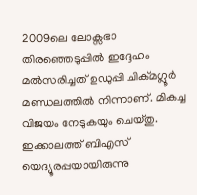2009ലെ ലോക്സഭാ തിരഞ്ഞെടുപ്പില്‍ ഇദ്ദേഹം മല്‍സരിച്ചത് ഉഡുപ്പി ചിക്മഗ്ലൂര്‍ മണ്ഡലത്തില്‍ നിന്നാണ്. മികച്ച വിജയം നേടുകയും ചെയ്തു. ഇക്കാലത്ത് ബിഎസ് യെദ്യൂരപ്പയായിരുന്നു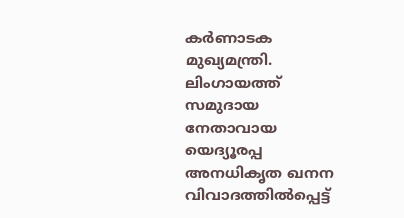കര്‍ണാടക മുഖ്യമന്ത്രി. ലിംഗായത്ത് സമുദായ നേതാവായ യെദ്യൂരപ്പ അനധികൃത ഖനന വിവാദത്തില്‍പ്പെട്ട്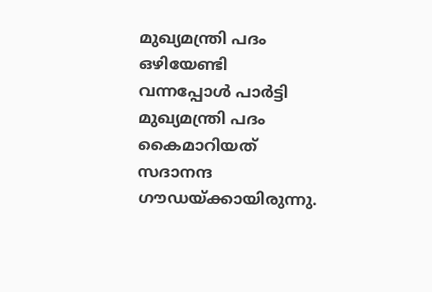മുഖ്യമന്ത്രി പദം ഒഴിയേണ്ടി വന്നപ്പോള്‍ പാര്‍ട്ടി മുഖ്യമന്ത്രി പദം കൈമാറിയത് സദാനന്ദ ഗൗഡയ്ക്കായിരുന്നു.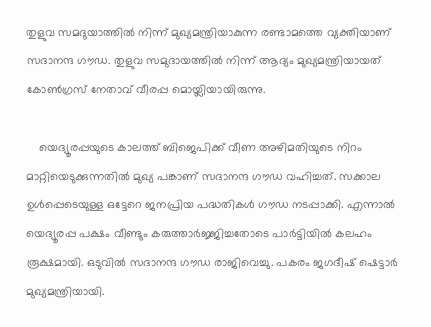തുളുവ സമദുയാത്തില്‍ നിന്ന് മുഖ്യമന്ത്രിയാകുന്ന രണ്ടാമത്തെ വ്യക്തിയാണ് സദാനന്ദ ഗൗഡ. തുളുവ സമുദായത്തില്‍ നിന്ന് ആദ്യം മുഖ്യമന്ത്രിയായത് കോണ്‍ഗ്രസ് നേതാവ് വീരപ്പ മൊയ്ലിയായിരുന്നു.

    യെദ്യൂരപ്പയുടെ കാലത്ത് ബിജെപിക്ക് വീണ അഴിമതിയുടെ നിറം മാറ്റിയെടുക്കുന്നതില്‍ മുഖ്യ പങ്കാണ് സദാനന്ദ ഗൗഡ വഹിച്ചത്. സക്കാല ഉള്‍പ്പെടെയുള്ള ഒട്ടേറെ ജനപ്രിയ പദ്ധതികള്‍ ഗൗഡ നടപ്പാക്കി. എന്നാല്‍ യെദ്യൂരപ്പ പക്ഷം വീണ്ടും കരുത്താര്‍ജ്ജിച്ചതോടെ പാര്‍ട്ടിയില്‍ കലഹം രൂക്ഷമായി. ഒടുവില്‍ സദാനന്ദ ഗൗഡ രാജിവെച്ചു. പകരം ജഗദീഷ് ഷെട്ടാര്‍ മുഖ്യമന്ത്രിയായി.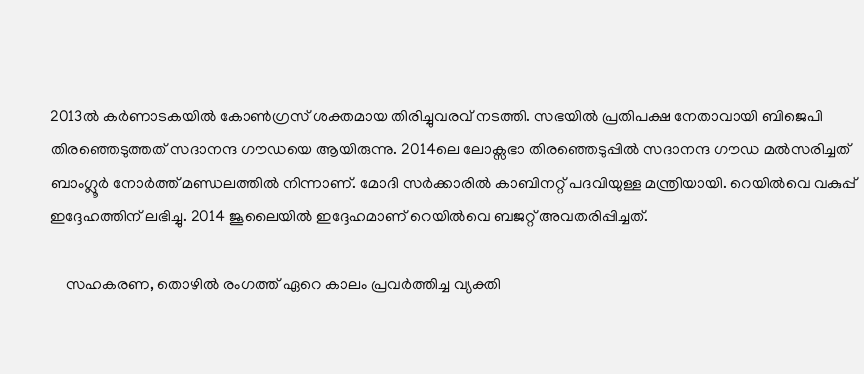2013ല്‍ കര്‍ണാടകയില്‍ കോണ്‍ഗ്രസ് ശക്തമായ തിരിച്ചുവരവ് നടത്തി. സഭയില്‍ പ്രതിപക്ഷ നേതാവായി ബിജെപി തിരഞ്ഞെടുത്തത് സദാനന്ദ ഗൗഡയെ ആയിരുന്നു. 2014ലെ ലോക്സഭാ തിരഞ്ഞെടുപ്പില്‍ സദാനന്ദ ഗൗഡ മല്‍സരിച്ചത് ബാംഗ്ലൂര്‍ നോര്‍ത്ത് മണ്ഡലത്തില്‍ നിന്നാണ്. മോദി സര്‍ക്കാരില്‍ കാബിനറ്റ് പദവിയുള്ള മന്ത്രിയായി. റെയില്‍വെ വകുപ്പ് ഇദ്ദേഹത്തിന് ലഭിച്ചു. 2014 ജൂലൈയില്‍ ഇദ്ദേഹമാണ് റെയില്‍വെ ബജറ്റ് അവതരിപ്പിച്ചത്.

    സഹകരണ, തൊഴില്‍ രംഗത്ത് ഏറെ കാലം പ്രവര്‍ത്തിച്ച വ്യക്തി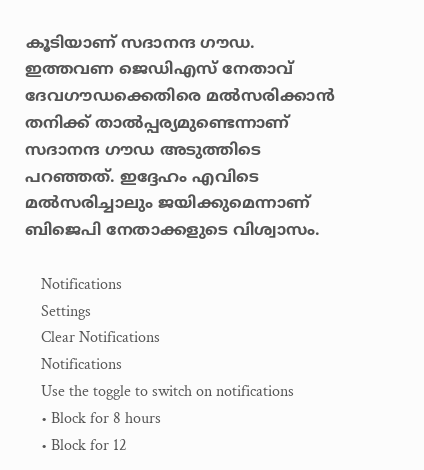കൂടിയാണ് സദാനന്ദ ഗൗഡ. ഇത്തവണ ജെഡിഎസ് നേതാവ് ദേവഗൗഡക്കെതിരെ മല്‍സരിക്കാന്‍ തനിക്ക് താല്‍പ്പര്യമുണ്ടെന്നാണ് സദാനന്ദ ഗൗഡ അടുത്തിടെ പറഞ്ഞത്. ഇദ്ദേഹം എവിടെ മല്‍സരിച്ചാലും ജയിക്കുമെന്നാണ് ബിജെപി നേതാക്കളുടെ വിശ്വാസം.

    Notifications
    Settings
    Clear Notifications
    Notifications
    Use the toggle to switch on notifications
    • Block for 8 hours
    • Block for 12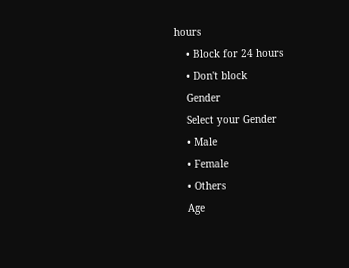hours
    • Block for 24 hours
    • Don't block
    Gender
    Select your Gender
    • Male
    • Female
    • Others
    Age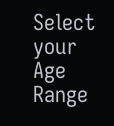Select your Age Range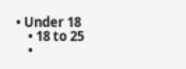• Under 18
    • 18 to 25
    •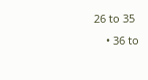26 to 35
    • 36 to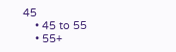45
    • 45 to 55
    • 55+